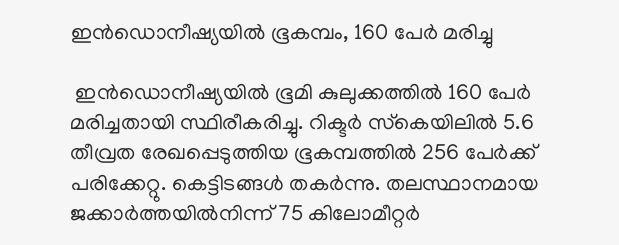ഇൻഡൊനീഷ്യയിൽ ഭൂകമ്പം, 160 പേർ മരിച്ചു

 ഇന്‍ഡൊനീഷ്യയില്‍ ഭൂമി കുലുക്കത്തിൽ 160 പേർ മരിച്ചതായി സ്ഥിരീകരിച്ചു. റിക്ടര്‍ സ്‌കെയിലില്‍ 5.6 തീവ്രത രേഖപ്പെടുത്തിയ ഭൂകമ്പത്തില്‍ 256 പേർക്ക് പരിക്കേറ്റു. കെട്ടിടങ്ങൾ തകർന്നു. തലസ്ഥാനമായ ജക്കാര്‍ത്തയില്‍നിന്ന് 75 കിലോമീറ്റര്‍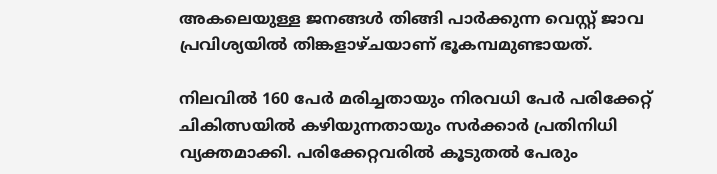അകലെയുള്ള ജനങ്ങൾ തിങ്ങി പാർക്കുന്ന വെസ്റ്റ് ജാവ പ്രവിശ്യയില്‍ തിങ്കളാഴ്ചയാണ് ഭൂകമ്പമുണ്ടായത്.

നിലവില്‍ 160 പേര്‍ മരിച്ചതായും നിരവധി പേര്‍ പരിക്കേറ്റ് ചികിത്സയില്‍ കഴിയുന്നതായും സര്‍ക്കാര്‍ പ്രതിനിധി വ്യക്തമാക്കി. പരിക്കേറ്റവരില്‍ കൂടുതല്‍ പേരും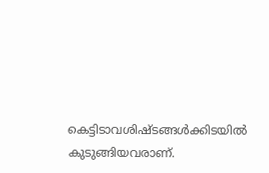കെട്ടിടാവശിഷ്ടങ്ങള്‍ക്കിടയില്‍ കുടുങ്ങിയവരാണ്.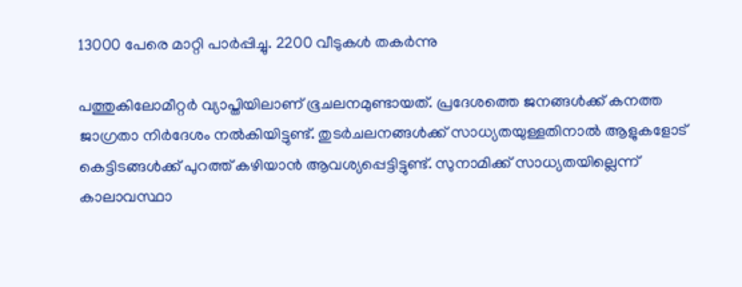13000 പേരെ മാറ്റി പാർപ്പിച്ചു. 2200 വീടുകൾ തകർന്നു

പത്തുകിലോമീറ്റര്‍ വ്യാപ്തിയിലാണ് ഭൂചലനമുണ്ടായത്. പ്രദേശത്തെ ജനങ്ങള്‍ക്ക് കനത്ത ജാഗ്രതാ നിര്‍ദേശം നല്‍കിയിട്ടുണ്ട്. തുടര്‍ചലനങ്ങള്‍ക്ക് സാധ്യതയുള്ളതിനാല്‍ ആളുകളോട് കെട്ടിടങ്ങള്‍ക്ക് പുറത്ത് കഴിയാന്‍ ആവശ്യപ്പെട്ടിട്ടുണ്ട്. സുനാമിക്ക് സാധ്യതയില്ലെന്ന് കാലാവസ്ഥാ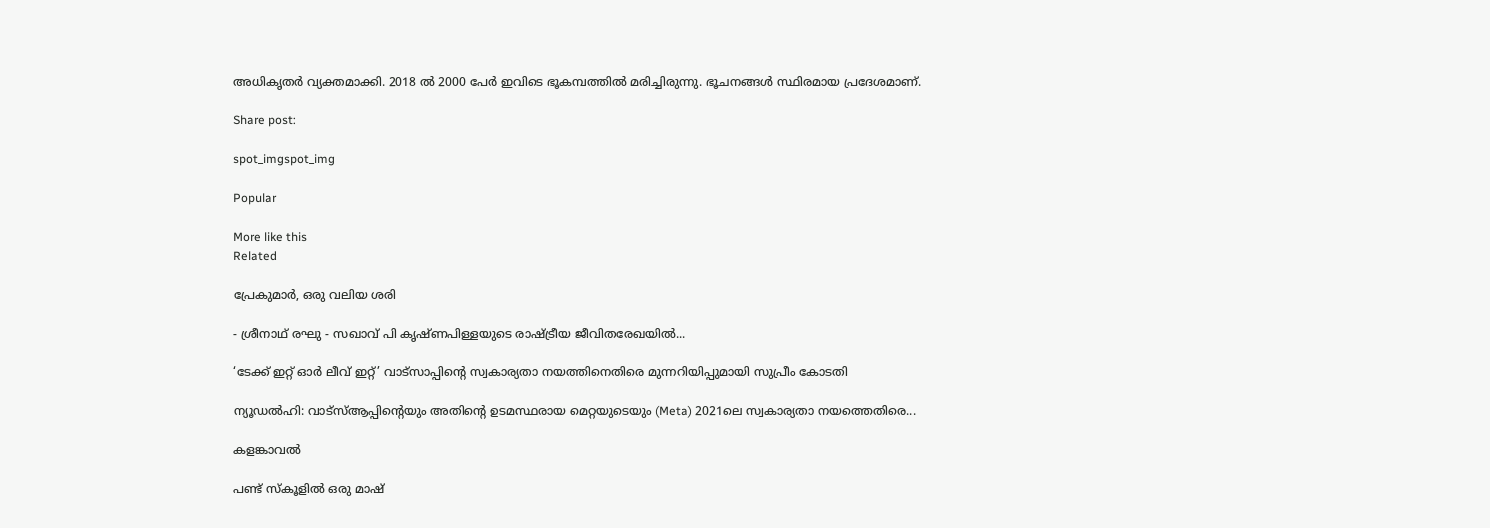അധികൃതര്‍ വ്യക്തമാക്കി. 2018 ൽ 2000 പേർ ഇവിടെ ഭൂകമ്പത്തിൽ മരിച്ചിരുന്നു. ഭൂചനങ്ങൾ സ്ഥിരമായ പ്രദേശമാണ്.

Share post:

spot_imgspot_img

Popular

More like this
Related

പ്രേകുമാർ, ഒരു വലിയ ശരി

- ശ്രീനാഥ് രഘു - സഖാവ് പി കൃഷ്ണപിള്ളയുടെ രാഷ്ട്രീയ ജീവിതരേഖയിൽ...

‘ടേക്ക് ഇറ്റ് ഓർ ലീവ് ഇറ്റ്’ വാട്സാപ്പിന്റെ സ്വകാര്യതാ നയത്തിനെതിരെ മുന്നറിയിപ്പുമായി സുപ്രീം കോടതി

ന്യൂഡൽഹി: വാട്‌സ്ആപ്പിന്റെയും അതിന്റെ ഉടമസ്ഥരായ മെറ്റയുടെയും (Meta) 2021ലെ സ്വകാര്യതാ നയത്തെതിരെ...

കളങ്കാവൽ

പണ്ട് സ്കൂളിൽ ഒരു മാഷ്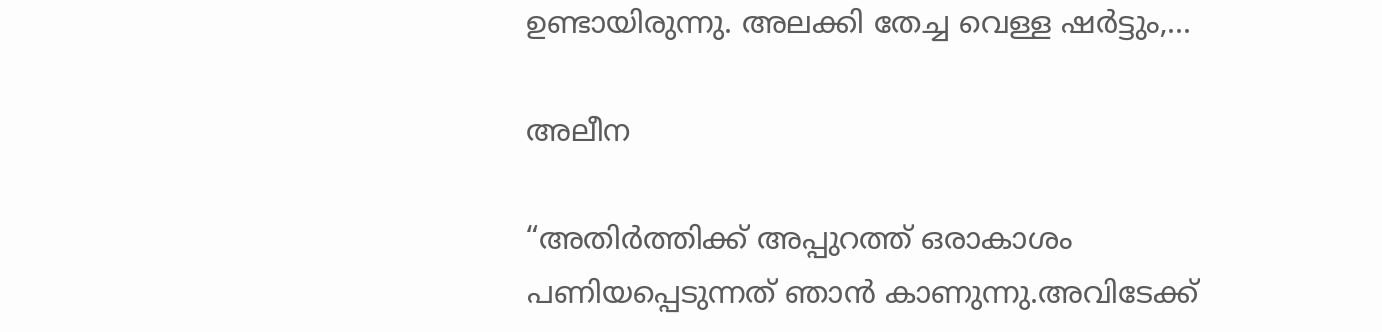ഉണ്ടായിരുന്നു. അലക്കി തേച്ച വെള്ള ഷർട്ടും,...

അലീന

“അതിര്‍ത്തിക്ക് അപ്പുറത്ത് ഒരാകാശം പണിയപ്പെടുന്നത് ഞാന്‍ കാണുന്നു.അവിടേക്ക്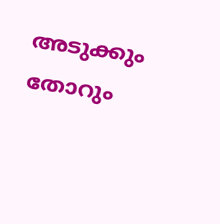അടുക്കും തോറും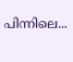പിന്നിലെ...